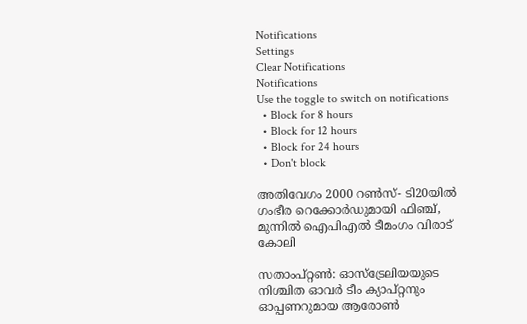Notifications
Settings
Clear Notifications
Notifications
Use the toggle to switch on notifications
  • Block for 8 hours
  • Block for 12 hours
  • Block for 24 hours
  • Don't block

അതിവേഗം 2000 റണ്‍സ്- ടി20യില്‍ ഗംഭീര റെക്കോര്‍ഡുമായി ഫിഞ്ച്, മുന്നില്‍ ഐപിഎല്‍ ടീമംഗം വിരാട് കോലി

സതാംപ്റ്റണ്‍: ഓസ്‌ട്രേലിയയുടെ നിശ്ചിത ഓവര്‍ ടീം ക്യാപ്റ്റനും ഓപ്പണറുമായ ആരോണ്‍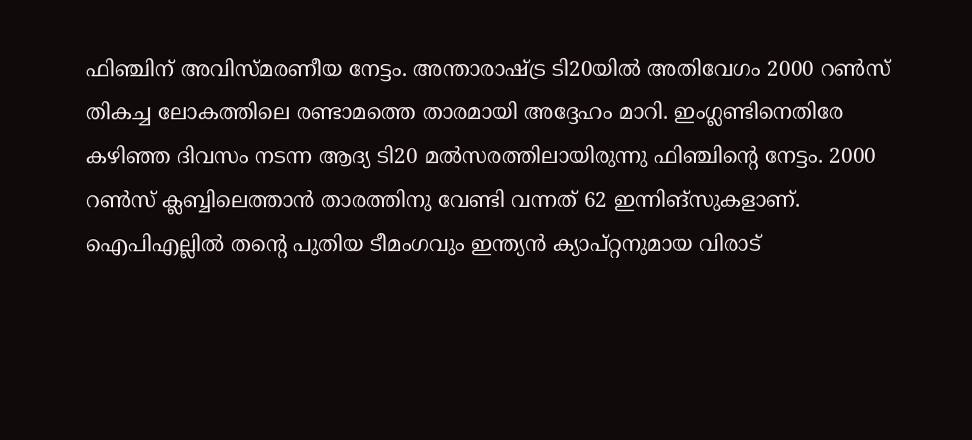ഫിഞ്ചിന് അവിസ്മരണീയ നേട്ടം. അന്താരാഷ്ട്ര ടി20യില്‍ അതിവേഗം 2000 റണ്‍സ് തികച്ച ലോകത്തിലെ രണ്ടാമത്തെ താരമായി അദ്ദേഹം മാറി. ഇംഗ്ലണ്ടിനെതിരേ കഴിഞ്ഞ ദിവസം നടന്ന ആദ്യ ടി20 മല്‍സരത്തിലായിരുന്നു ഫിഞ്ചിന്റെ നേട്ടം. 2000 റണ്‍സ് ക്ലബ്ബിലെത്താന്‍ താരത്തിനു വേണ്ടി വന്നത് 62 ഇന്നിങ്‌സുകളാണ്. ഐപിഎല്ലില്‍ തന്റെ പുതിയ ടീമംഗവും ഇന്ത്യന്‍ ക്യാപ്റ്റനുമായ വിരാട്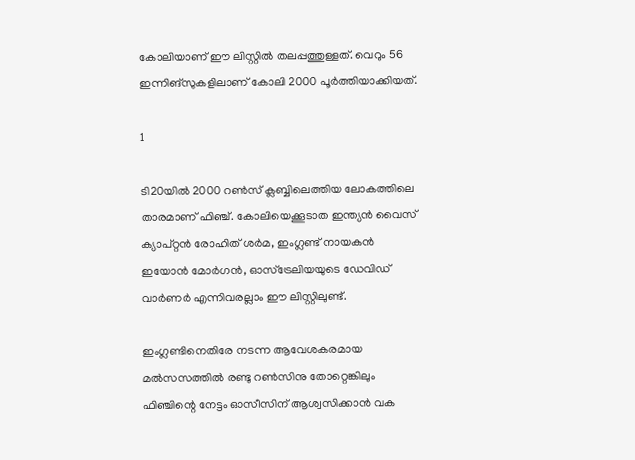കോലിയാണ് ഈ ലിസ്റ്റില്‍ തലപ്പത്തുള്ളത്. വെറും 56 ഇന്നിങ്‌സുകളിലാണ് കോലി 2000 പൂര്‍ത്തിയാക്കിയത്.

1

ടി20യില്‍ 2000 റണ്‍സ് ക്ലബ്ബിലെത്തിയ ലോകത്തിലെ താരമാണ് ഫിഞ്ച്. കോലിയെക്കൂടാത ഇന്ത്യന്‍ വൈസ് ക്യാപ്റ്റന്‍ രോഹിത് ശര്‍മ, ഇംഗ്ലണ്ട് നായകന്‍ ഇയോന്‍ മോര്‍ഗന്‍, ഓസ്‌ട്രേലിയയുടെ ഡേവിഡ് വാര്‍ണര്‍ എന്നിവരല്ലാം ഈ ലിസ്റ്റിലുണ്ട്.

ഇംഗ്ലണ്ടിനെതിരേ നടന്ന ആവേശകരമായ മല്‍സസത്തില്‍ രണ്ടു റണ്‍സിനു തോറ്റെങ്കിലും ഫിഞ്ചിന്റെ നേട്ടം ഓസീസിന് ആശ്വസിക്കാന്‍ വക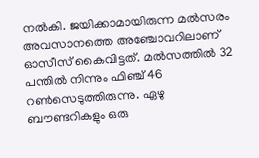നല്‍കി. ജയിക്കാമായിരുന്ന മല്‍സരം അവസാനത്തെ അഞ്ചോവറിലാണ് ഓസീസ് കൈവിട്ടത്. മല്‍സത്തില്‍ 32 പന്തില്‍ നിന്നും ഫിഞ്ച് 46 റണ്‍സെടുത്തിരുന്നു. ഏഴു ബൗണ്ടറികളും ഒരു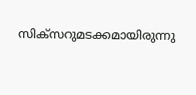സിക്‌സറുമടക്കമായിരുന്നു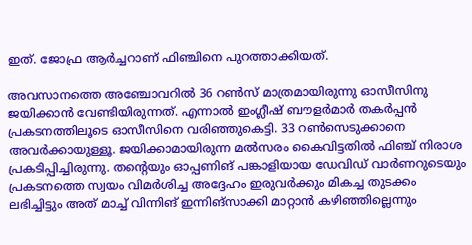ഇത്. ജോഫ്ര ആര്‍ച്ചറാണ് ഫിഞ്ചിനെ പുറത്താക്കിയത്.

അവസാനത്തെ അഞ്ചോവറില്‍ 36 റണ്‍സ് മാത്രമായിരുന്നു ഓസീസിനു ജയിക്കാന്‍ വേണ്ടിയിരുന്നത്. എന്നാല്‍ ഇംഗ്ലീഷ് ബൗളര്‍മാര്‍ തകര്‍പ്പന്‍ പ്രകടനത്തിലൂടെ ഓസീസിനെ വരിഞ്ഞുകെട്ടി. 33 റണ്‍സെടുക്കാനെ അവര്‍ക്കായുള്ളൂ. ജയിക്കാമായിരുന്ന മല്‍സരം കൈവിട്ടതില്‍ ഫിഞ്ച് നിരാശ പ്രകടിപ്പിച്ചിരുന്നു. തന്റെയും ഓപ്പണിങ് പങ്കാളിയായ ഡേവിഡ് വാര്‍ണറുടെയും പ്രകടനത്തെ സ്വയം വിമര്‍ശിച്ച അദ്ദേഹം ഇരുവര്‍ക്കും മികച്ച തുടക്കം ലഭിച്ചിട്ടും അത് മാച്ച് വിന്നിങ് ഇന്നിങ്‌സാക്കി മാറ്റാന്‍ കഴിഞ്ഞില്ലെന്നും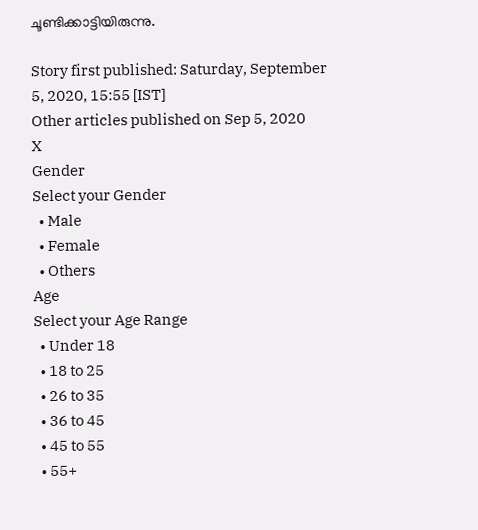ചൂണ്ടിക്കാട്ടിയിരുന്നു.

Story first published: Saturday, September 5, 2020, 15:55 [IST]
Other articles published on Sep 5, 2020
X
Gender
Select your Gender
  • Male
  • Female
  • Others
Age
Select your Age Range
  • Under 18
  • 18 to 25
  • 26 to 35
  • 36 to 45
  • 45 to 55
  • 55+